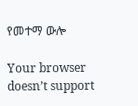የመተማ ውሎ

Your browser doesn’t support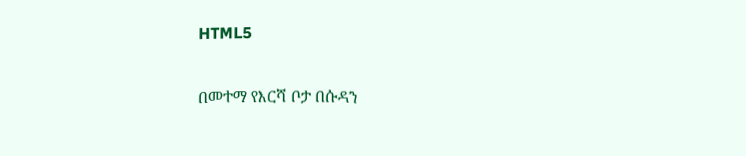HTML5

በመተማ የእርሻ ቦታ በሱዳን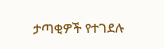ታጣቂዎች የተገደሉ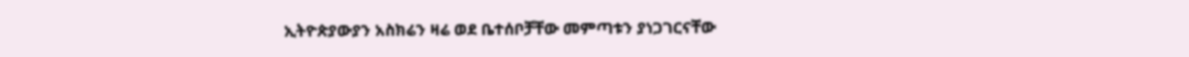ኢትዮጵያውያን አስክሬን ዛሬ ወደ ቤተሰቦቻቸው መምጣቱን ያነጋገርናቸው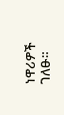ነዋሪዎች ገለፁ።